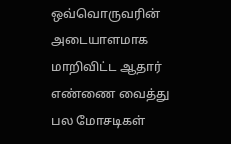ஒவ்வொருவரின் அடையாளமாக மாறிவிட்ட ஆதார் எண்ணை வைத்து பல மோசடிகள்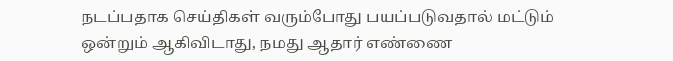நடப்பதாக செய்திகள் வரும்போது பயப்படுவதால் மட்டும் ஒன்றும் ஆகிவிடாது, நமது ஆதார் எண்ணை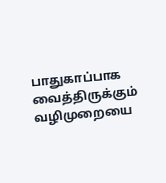பாதுகாப்பாக வைத்திருக்கும் வழிமுறையை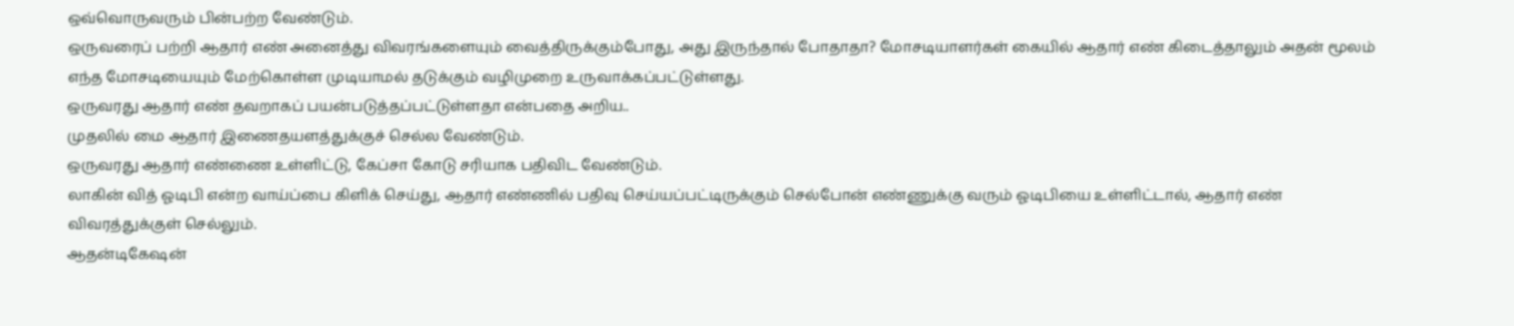ஒவ்வொருவரும் பின்பற்ற வேண்டும்.
ஒருவரைப் பற்றி ஆதார் எண் அனைத்து விவரங்களையும் வைத்திருக்கும்போது, அது இருந்தால் போதாதா? மோசடியாளர்கள் கையில் ஆதார் எண் கிடைத்தாலும் அதன் மூலம் எந்த மோசடியையும் மேற்கொள்ள முடியாமல் தடுக்கும் வழிமுறை உருவாக்கப்பட்டுள்ளது.
ஒருவரது ஆதார் எண் தவறாகப் பயன்படுத்தப்பட்டுள்ளதா என்பதை அறிய..
முதலில் மை ஆதார் இணைதயளத்துக்குச் செல்ல வேண்டும்.
ஒருவரது ஆதார் எண்ணை உள்ளிட்டு, கேப்சா கோடு சரியாக பதிவிட வேண்டும்.
லாகின் வித் ஓடிபி என்ற வாய்ப்பை கிளிக் செய்து, ஆதார் எண்ணில் பதிவு செய்யப்பட்டிருக்கும் செல்போன் எண்ணுக்கு வரும் ஓடிபியை உள்ளிட்டால், ஆதார் எண் விவரத்துக்குள் செல்லும்.
ஆதன்டிகேஷன்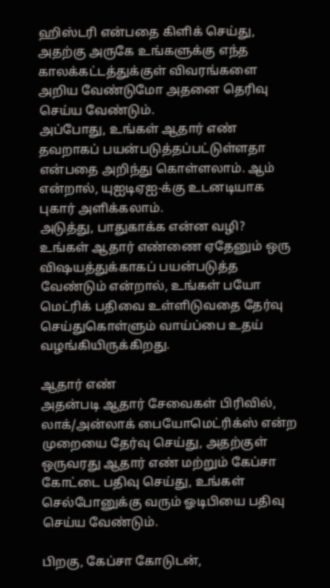ஹிஸ்டரி என்பதை கிளிக் செய்து, அதற்கு அருகே உங்களுக்கு எந்த காலக்கட்டத்துக்குள் விவரங்களை அறிய வேண்டுமோ அதனை தெரிவு செய்ய வேண்டும்.
அப்போது, உங்கள் ஆதார் எண் தவறாகப் பயன்படுத்தப்பட்டுள்ளதா என்பதை அறிந்து கொள்ளலாம். ஆம் என்றால், யுஐடிஏஐ-க்கு உடனடியாக புகார் அளிக்கலாம்.
அடுத்து, பாதுகாக்க என்ன வழி?
உங்கள் ஆதார் எண்ணை ஏதேனும் ஒரு விஷயத்துக்காகப் பயன்படுத்த வேண்டும் என்றால், உங்கள் பயோ மெட்ரிக் பதிவை உள்ளிடுவதை தேர்வு செய்துகொள்ளும் வாய்ப்பை உதய் வழங்கியிருக்கிறது.

ஆதார் எண்
அதன்படி ஆதார் சேவைகள் பிரிவில், லாக்/அன்லாக் பையோமெட்ரிக்ஸ் என்ற முறையை தேர்வு செய்து, அதற்குள் ஒருவரது ஆதார் எண் மற்றும் கேப்சா கோட்டை பதிவு செய்து, உங்கள் செல்போனுக்கு வரும் ஓடிபியை பதிவு செய்ய வேண்டும்.

பிறகு, கேப்சா கோடுடன்,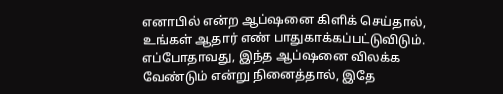எனாபில் என்ற ஆப்ஷனை கிளிக் செய்தால், உங்கள் ஆதார் எண் பாதுகாக்கப்பட்டுவிடும். எப்போதாவது, இந்த ஆப்ஷனை விலக்க வேண்டும் என்று நினைத்தால், இதே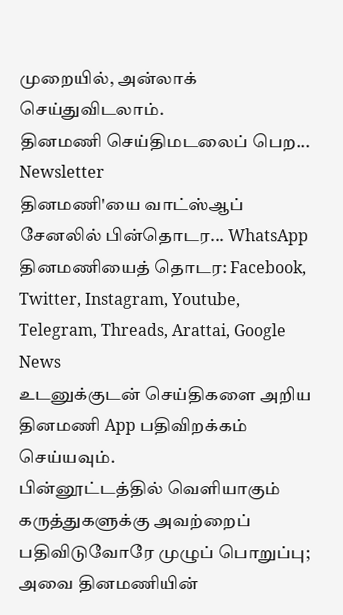முறையில், அன்லாக் செய்துவிடலாம்.
தினமணி செய்திமடலைப் பெற... Newsletter
தினமணி'யை வாட்ஸ்ஆப் சேனலில் பின்தொடர... WhatsApp
தினமணியைத் தொடர: Facebook, Twitter, Instagram, Youtube, Telegram, Threads, Arattai, Google News
உடனுக்குடன் செய்திகளை அறிய தினமணி App பதிவிறக்கம் செய்யவும்.
பின்னூட்டத்தில் வெளியாகும் கருத்துகளுக்கு அவற்றைப் பதிவிடுவோரே முழுப் பொறுப்பு; அவை தினமணியின்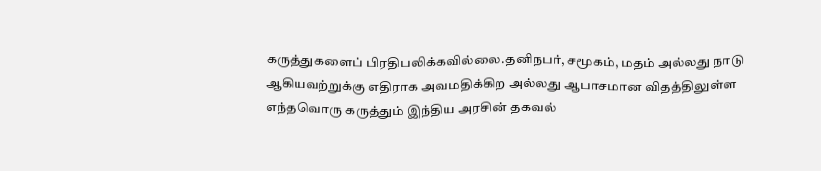கருத்துகளைப் பிரதிபலிக்கவில்லை.தனிநபர், சமூகம், மதம் அல்லது நாடு ஆகியவற்றுக்கு எதிராக அவமதிக்கிற அல்லது ஆபாசமான விதத்திலுள்ள எந்தவொரு கருத்தும் இந்திய அரசின் தகவல்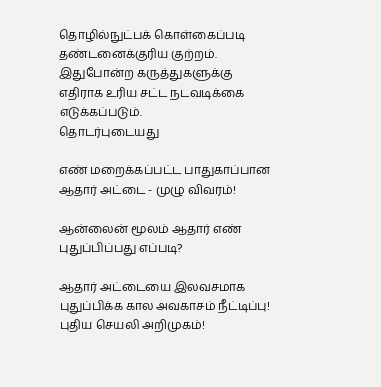தொழில்நுட்பக் கொள்கைப்படி தண்டனைக்குரிய குற்றம். இதுபோன்ற கருத்துகளுக்கு எதிராக உரிய சட்ட நடவடிக்கை எடுக்கப்படும்.
தொடர்புடையது

எண் மறைக்கப்பட்ட பாதுகாப்பான ஆதார் அட்டை - முழு விவரம்!

ஆன்லைன் மூலம் ஆதார் எண் புதுப்பிப்பது எப்படி?

ஆதார் அட்டையை இலவசமாக புதுப்பிக்க கால அவகாசம் நீட்டிப்பு! புதிய செயலி அறிமுகம்!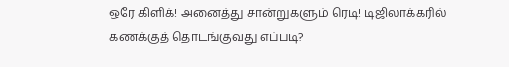ஒரே கிளிக்! அனைத்து சான்றுகளும் ரெடி! டிஜிலாக்கரில் கணக்குத் தொடங்குவது எப்படி?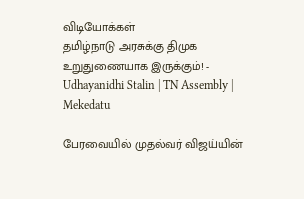விடியோக்கள்
தமிழ்நாடு அரசுக்கு திமுக உறுதுணையாக இருக்கும்! - Udhayanidhi Stalin | TN Assembly | Mekedatu

பேரவையில் முதல்வர் விஜய்யின்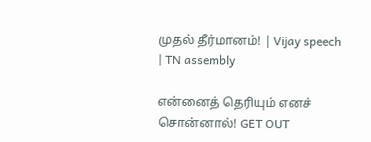முதல் தீர்மானம்! | Vijay speech | TN assembly

என்னைத் தெரியும் எனச் சொன்னால்! GET OUT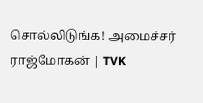சொல்லிடுங்க! அமைச்சர் ராஜ்மோகன் | TVK